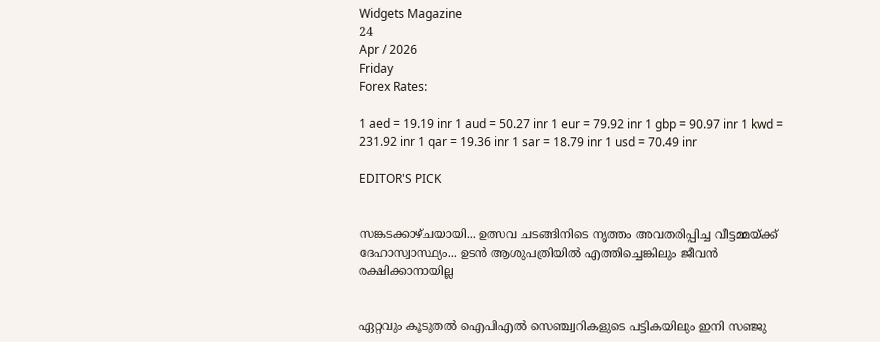Widgets Magazine
24
Apr / 2026
Friday
Forex Rates:

1 aed = 19.19 inr 1 aud = 50.27 inr 1 eur = 79.92 inr 1 gbp = 90.97 inr 1 kwd = 231.92 inr 1 qar = 19.36 inr 1 sar = 18.79 inr 1 usd = 70.49 inr

EDITOR'S PICK


സങ്കടക്കാഴ്ചയായി... ഉത്സവ ചടങ്ങിനിടെ നൃത്തം അവതരിപ്പിച്ച വീട്ടമ്മയ്ക്ക് ദേഹാസ്വാസ്ഥ്യം... ഉടൻ ആശുപത്രിയിൽ എത്തിച്ചെങ്കിലും ജീവൻ രക്ഷിക്കാനായില്ല


ഏറ്റവും കൂടുതല്‍ ഐപിഎല്‍ സെഞ്ച്വറികളുടെ പട്ടികയിലും ഇനി സഞ്ജു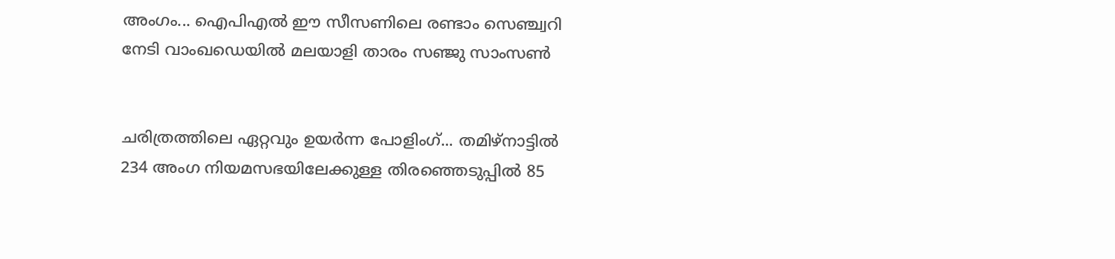അംഗം... ഐപിഎല്‍ ഈ സീസണിലെ രണ്ടാം സെഞ്ച്വറി നേടി വാംഖഡെയില്‍ മലയാളി താരം സഞ്ജു സാംസണ്‍


ചരിത്രത്തിലെ ഏറ്റവും ഉയർന്ന പോളിംഗ്... തമിഴ്നാട്ടിൽ 234 അംഗ നിയമസഭയിലേക്കുള്ള തിരഞ്ഞെടുപ്പിൽ 85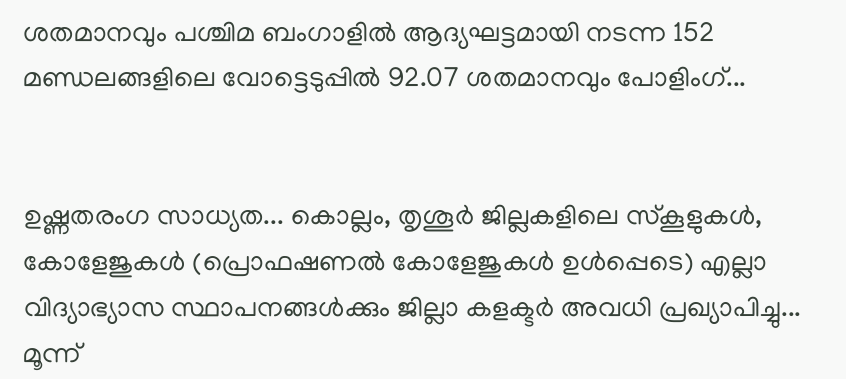ശതമാനവും പശ്ചിമ ബംഗാളിൽ ആദ്യഘട്ടമായി നടന്ന 152 മണ്ഡലങ്ങളിലെ വോട്ടെടുപ്പിൽ 92.07 ശതമാനവും പോളിംഗ്...


ഉഷ്ണതരംഗ സാധ്യത... കൊല്ലം, തൃശൂർ ജില്ലകളിലെ സ്കൂളുകൾ, കോളേജുകൾ (പ്രൊഫഷണൽ കോളേജുകൾ ഉൾപ്പെടെ) എല്ലാ വിദ്യാഭ്യാസ സ്ഥാപനങ്ങൾക്കും ജില്ലാ കളക്ടർ അവധി പ്രഖ്യാപിച്ചു... മൂന്ന്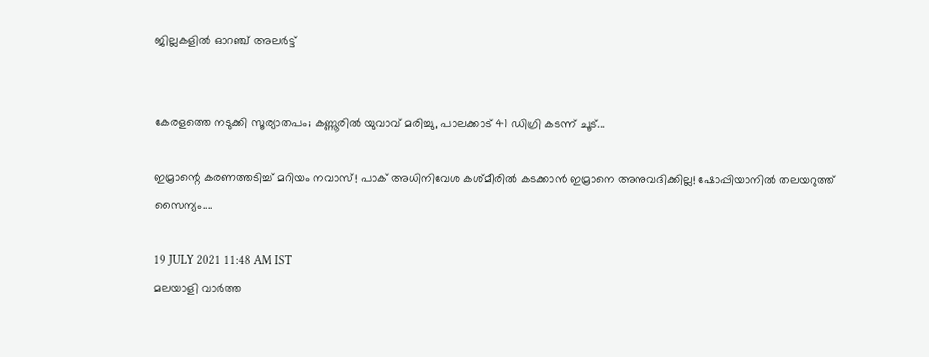ജില്ലകളിൽ ഓറഞ്ച് അലർട്ട്


കേരളത്തെ നടുക്കി സൂര്യാതപം; കണ്ണൂരിൽ യുവാവ് മരിച്ചു, പാലക്കാട് 41 ഡിഗ്രി കടന്ന് ചൂട്...

ഇമ്രാന്റെ കരണത്തടിച്ച് മറിയം നവാസ്! പാക് അധിനിവേശ കശ്മീരിൽ കടക്കാൻ ഇമ്രാനെ അനുവദിക്കില്ല! ഷോപ്പിയാനിൽ തലയറുത്ത് സൈന്യം....

19 JULY 2021 11:48 AM IST
മലയാളി വാര്‍ത്ത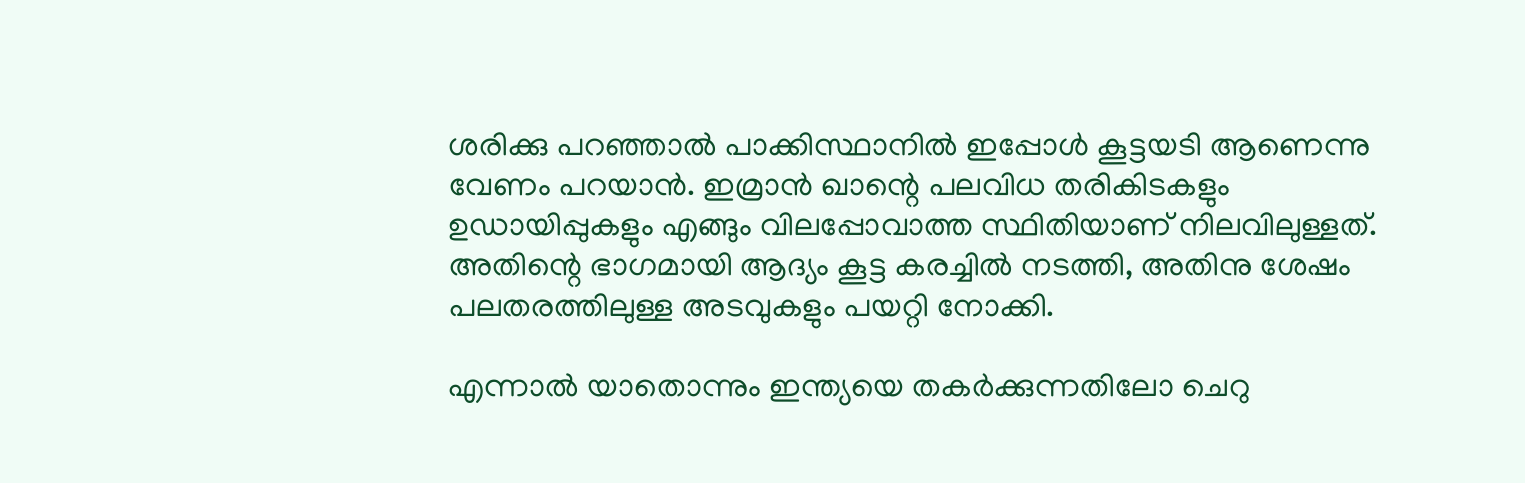ശരിക്കു പറഞ്ഞാൽ പാക്കിസ്ഥാനിൽ ഇപ്പോൾ കൂട്ടയടി ആണെന്നു വേണം പറയാൻ. ഇമ്രാൻ ഖാന്റെ പലവിധ തരികിടകളും ഉഡായിപ്പുകളും എങ്ങും വിലപ്പോവാത്ത സ്ഥിതിയാണ് നിലവിലുള്ളത്. അതിന്റെ ഭാഗമായി ആദ്യം കൂട്ട കരച്ചിൽ നടത്തി, അതിനു ശേഷം പലതരത്തിലുള്ള അടവുകളും പയറ്റി നോക്കി.

എന്നാൽ യാതൊന്നും ഇന്ത്യയെ തകർക്കുന്നതിലോ ചെറു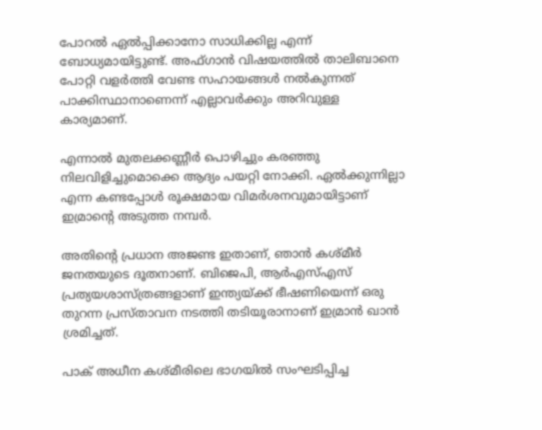പോറൽ ഏൽപ്പിക്കാനോ സാധിക്കില്ല എന്ന് ബോധ്യമായിട്ടുണ്ട്. അഫ്ഗാൻ വിഷയത്തിൽ താലിബാനെ പോറ്റി വളർത്തി വേണ്ട സഹായങ്ങൾ നൽകുന്നത് പാക്കിസ്ഥാനാണെന്ന് എല്ലാവർക്കും അറിവുള്ള കാര്യമാണ്.

എന്നാൽ മുതലക്കണ്ണീർ പൊഴിച്ചും കരഞ്ഞു നിലവിളിച്ചുമൊക്കെ ആദ്യം പയറ്റി നോക്കി. ഏൽക്കുന്നില്ലാ എന്ന കണ്ടപ്പോൾ രൂക്ഷമായ വിമർശനവുമായിട്ടാണ് ഇമ്രാന്റെ അടുത്ത നമ്പർ.

അതിന്റെ പ്രധാന അജണ്ട ഇതാണ്, ഞാൻ കശ്മീർ ജനതയുടെ ദൂതനാണ്. ബിജെപി, ആർഎസ്എസ് പ്രത്യയശാസ്ത്രങ്ങളാണ് ഇന്ത്യയ്ക്ക് ഭീഷണിയെന്ന് ഒരു തുറന്ന പ്രസ്താവന നടത്തി തടിയൂരാനാണ് ഇമ്രാൻ ഖാൻ ശ്രമിച്ചത്.

പാക് അധീന കശ്മീരിലെ ഭാഗയിൽ സംഘടിപ്പിച്ച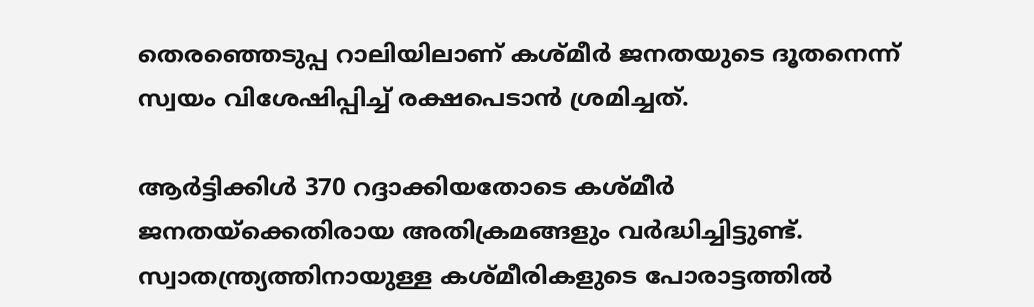തെരഞ്ഞെടുപ്പ റാലിയിലാണ് കശ്മീർ ജനതയുടെ ദൂതനെന്ന് സ്വയം വിശേഷിപ്പിച്ച് രക്ഷപെടാൻ ശ്രമിച്ചത്.

ആർട്ടിക്കിൾ 370 റദ്ദാക്കിയതോടെ കശ്മീർ ജനതയ്‌ക്കെതിരായ അതിക്രമങ്ങളും വർദ്ധിച്ചിട്ടുണ്ട്. സ്വാതന്ത്ര്യത്തിനായുള്ള കശ്മീരികളുടെ പോരാട്ടത്തിൽ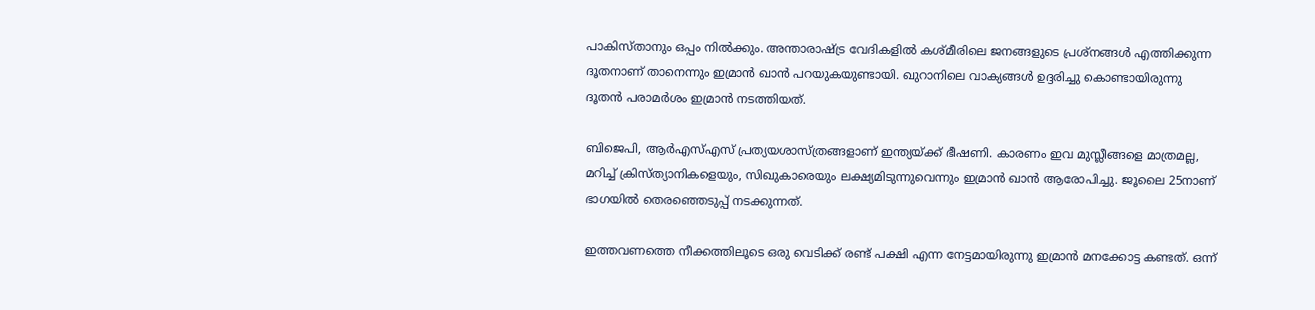പാകിസ്താനും ഒപ്പം നിൽക്കും. അന്താരാഷ്ട്ര വേദികളിൽ കശ്മീരിലെ ജനങ്ങളുടെ പ്രശ്‌നങ്ങൾ എത്തിക്കുന്ന ദൂതനാണ് താനെന്നും ഇമ്രാൻ ഖാൻ പറയുകയുണ്ടായി. ഖുറാനിലെ വാക്യങ്ങൾ ഉദ്ദരിച്ചു കൊണ്ടായിരുന്നു ദൂതൻ പരാമർശം ഇമ്രാൻ നടത്തിയത്.

ബിജെപി, ആർഎസ്എസ് പ്രത്യയശാസ്ത്രങ്ങളാണ് ഇന്ത്യയ്ക്ക് ഭീഷണി. കാരണം ഇവ മുസ്ലീങ്ങളെ മാത്രമല്ല, മറിച്ച് ക്രിസ്ത്യാനികളെയും, സിഖുകാരെയും ലക്ഷ്യമിടുന്നുവെന്നും ഇമ്രാൻ ഖാൻ ആരോപിച്ചു. ജൂലൈ 25നാണ് ഭാഗയിൽ തെരഞ്ഞെടുപ്പ് നടക്കുന്നത്.

ഇത്തവണത്തെ നീക്കത്തിലൂടെ ഒരു വെടിക്ക് രണ്ട് പക്ഷി എന്ന നേട്ടമായിരുന്നു ഇമ്രാൻ മനക്കോട്ട കണ്ടത്. ഒന്ന്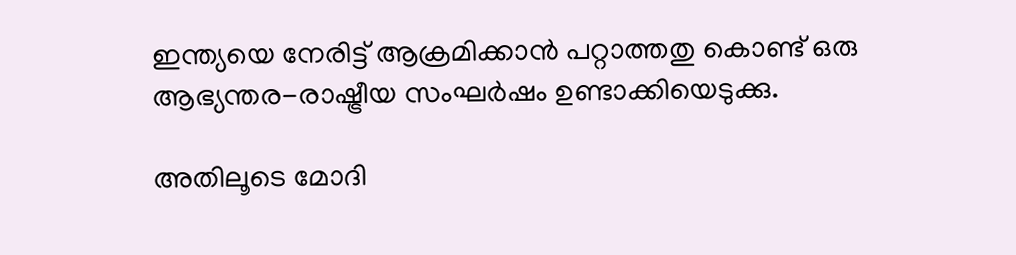ഇന്ത്യയെ നേരിട്ട് ആക്രമിക്കാൻ പറ്റാത്തതു കൊണ്ട് ഒരു ആഭ്യന്തര-രാഷ്ട്രീയ സംഘർഷം ഉണ്ടാക്കിയെടുക്കു.

അതിലൂടെ മോദി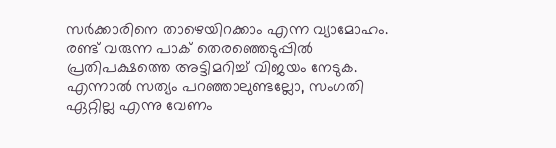സർക്കാരിനെ താഴെയിറക്കാം എന്ന വ്യാമോഹം. രണ്ട് വരുന്ന പാക് തെരഞ്ഞെടുപ്പിൽ പ്രതിപക്ഷത്തെ അട്ടിമറിച്ച് വിജയം നേടുക. എന്നാൽ സത്യം പറഞ്ഞാലുണ്ടല്ലോ, സംഗതി ഏറ്റില്ല എന്നു വേണം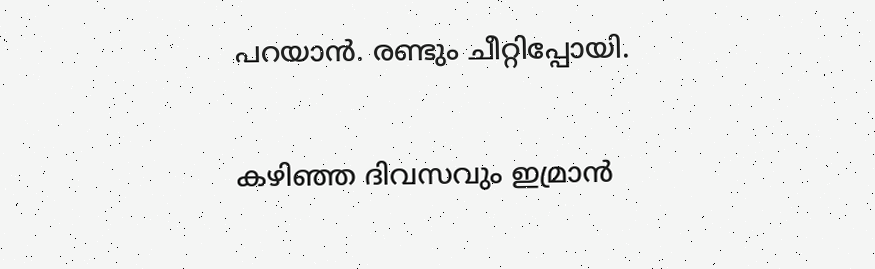പറയാൻ. രണ്ടും ചീറ്റിപ്പോയി.

കഴിഞ്ഞ ദിവസവും ഇമ്രാൻ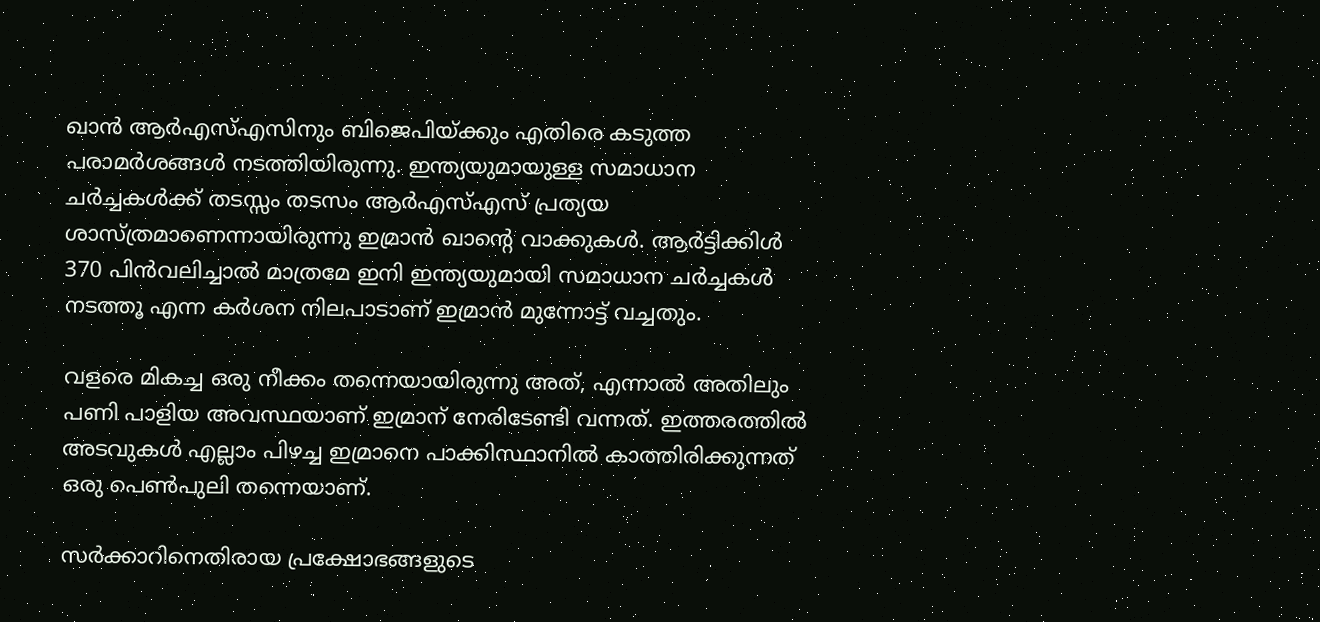ഖാൻ ആർഎസ്എസിനും ബിജെപിയ്ക്കും എതിരെ കടുത്ത പരാമർശങ്ങൾ നടത്തിയിരുന്നു. ഇന്ത്യയുമായുള്ള സമാധാന ചർച്ചകൾക്ക് തടസ്സം തടസം ആർഎസ്എസ് പ്രത്യയ ശാസ്ത്രമാണെന്നായിരുന്നു ഇമ്രാൻ ഖാന്റെ വാക്കുകൾ. ആർട്ടിക്കിൾ 370 പിൻവലിച്ചാൽ മാത്രമേ ഇനി ഇന്ത്യയുമായി സമാധാന ചർച്ചകൾ നടത്തൂ എന്ന കർശന നിലപാടാണ് ഇമ്രാൻ മുന്നോട്ട് വച്ചതും.

വളരെ മികച്ച ഒരു നീക്കം തന്നെയായിരുന്നു അത്, എന്നാൽ അതിലും പണി പാളിയ അവസ്ഥയാണ് ഇമ്രാന് നേരിടേണ്ടി വന്നത്. ഇത്തരത്തിൽ അടവുകൾ എല്ലാം പിഴച്ച ഇമ്രാനെ പാക്കിസ്ഥാനിൽ കാത്തിരിക്കുന്നത് ഒരു പെൺപുലി തന്നെയാണ്.

സര്‍ക്കാറിനെതിരായ പ്രക്ഷോഭങ്ങളുടെ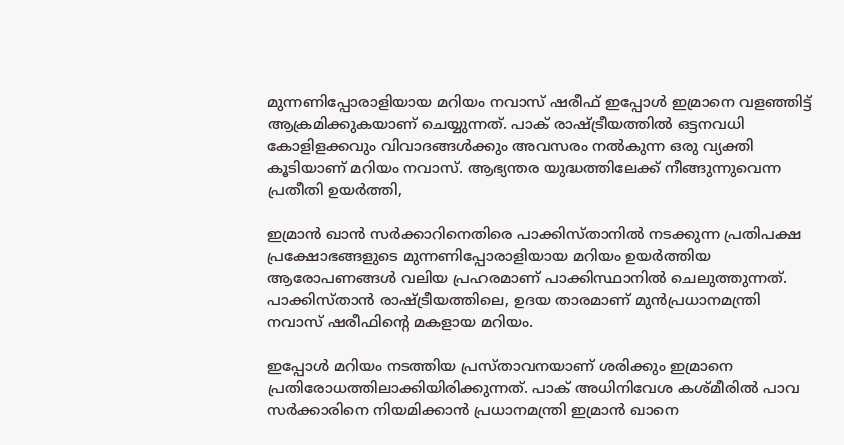മുന്നണിപ്പോരാളിയായ മറിയം നവാസ് ഷരീഫ് ഇപ്പോൾ ഇമ്രാനെ വളഞ്ഞിട്ട് ആക്രമിക്കുകയാണ് ചെയ്യുന്നത്. പാക് രാഷ്ട്രീയത്തില്‍ ഒട്ടനവധി കോളിളക്കവും വിവാദങ്ങൾക്കും അവസരം നൽകുന്ന ഒരു വ്യക്തി കൂടിയാണ് മറിയം നവാസ്. ആഭ്യന്തര യുദ്ധത്തിലേക്ക് നീങ്ങുന്നുവെന്ന പ്രതീതി ഉയര്‍ത്തി,

ഇമ്രാന്‍ ഖാന്‍ സര്‍ക്കാറിനെതിരെ പാക്കിസ്താനില്‍ നടക്കുന്ന പ്രതിപക്ഷ പ്രക്ഷോഭങ്ങളുടെ മുന്നണിപ്പോരാളിയായ മറിയം ഉയര്‍ത്തിയ ആരോപണങ്ങള്‍ വലിയ പ്രഹരമാണ് പാക്കിസ്ഥാനിൽ ചെലുത്തുന്നത്. പാക്കിസ്താന്‍ രാഷ്ട്രീയത്തിലെ, ഉദയ താരമാണ് മുന്‍പ്രധാനമന്ത്രി നവാസ് ഷരീഫിന്റെ മകളായ മറിയം.

ഇപ്പോൾ മറിയം നടത്തിയ പ്രസ്താവനയാണ് ശരിക്കും ഇമ്രാനെ പ്രതിരോധത്തിലാക്കിയിരിക്കുന്നത്. പാക് അധിനിവേശ കശ്മീരിൽ പാവ സർക്കാരിനെ നിയമിക്കാൻ പ്രധാനമന്ത്രി ഇമ്രാൻ ഖാനെ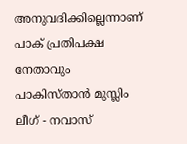അനുവദിക്കില്ലെന്നാണ് പാക് പ്രതിപക്ഷ നേതാവും പാകിസ്താൻ മുസ്ലിം ലീഗ് - നവാസ്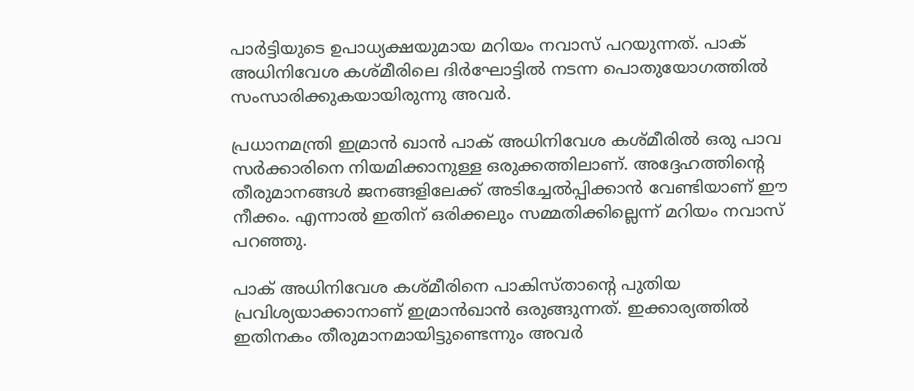പാർട്ടിയുടെ ഉപാധ്യക്ഷയുമായ മറിയം നവാസ് പറയുന്നത്. പാക് അധിനിവേശ കശ്മീരിലെ ദിർഘോട്ടിൽ നടന്ന പൊതുയോഗത്തിൽ സംസാരിക്കുകയായിരുന്നു അവർ.

പ്രധാനമന്ത്രി ഇമ്രാൻ ഖാൻ പാക് അധിനിവേശ കശ്മീരിൽ ഒരു പാവ സർക്കാരിനെ നിയമിക്കാനുള്ള ഒരുക്കത്തിലാണ്. അദ്ദേഹത്തിന്റെ തീരുമാനങ്ങൾ ജനങ്ങളിലേക്ക് അടിച്ചേൽപ്പിക്കാൻ വേണ്ടിയാണ് ഈ നീക്കം. എന്നാൽ ഇതിന് ഒരിക്കലും സമ്മതിക്കില്ലെന്ന് മറിയം നവാസ് പറഞ്ഞു.

പാക് അധിനിവേശ കശ്മീരിനെ പാകിസ്താന്റെ പുതിയ പ്രവിശ്യയാക്കാനാണ് ഇമ്രാന്‍ഖാന്‍ ഒരുങ്ങുന്നത്. ഇക്കാര്യത്തില്‍ ഇതിനകം തീരുമാനമായിട്ടുണ്ടെന്നും അവര്‍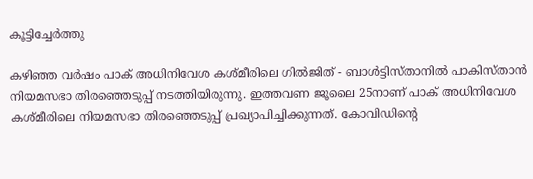കൂട്ടിച്ചേര്‍ത്തു

കഴിഞ്ഞ വർഷം പാക് അധിനിവേശ കശ്മീരിലെ ഗിൽജിത് - ബാൾട്ടിസ്താനിൽ പാകിസ്താൻ നിയമസഭാ തിരഞ്ഞെടുപ്പ് നടത്തിയിരുന്നു. ഇത്തവണ ജൂലൈ 25നാണ് പാക് അധിനിവേശ കശ്മീരിലെ നിയമസഭാ തിരഞ്ഞെടുപ്പ് പ്രഖ്യാപിച്ചിക്കുന്നത്. കോവിഡിന്റെ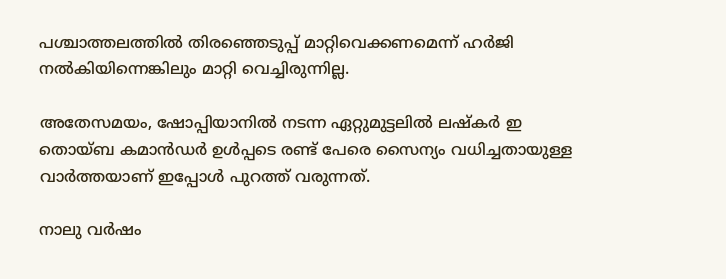പശ്ചാത്തലത്തിൽ തിരഞ്ഞെടുപ്പ് മാറ്റിവെക്കണമെന്ന് ഹർജി നൽകിയിന്നെങ്കിലും മാറ്റി വെച്ചിരുന്നില്ല.

അതേസമയം, ഷോപ്പിയാനിൽ നടന്ന ഏറ്റുമുട്ടലില്‍ ലഷ്‌കര്‍ ഇ തൊയ്ബ കമാന്‍ഡര്‍ ഉൾപ്പടെ രണ്ട് പേരെ സൈന്യം വധിച്ചതായുള്ള വാർത്തയാണ് ഇപ്പോൾ പുറത്ത് വരുന്നത്.

നാലു വര്‍ഷം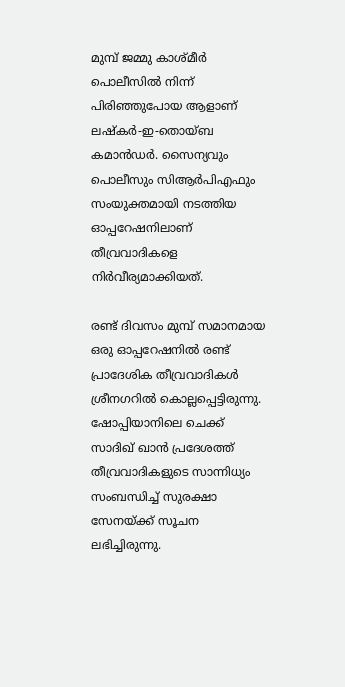മുമ്പ് ജമ്മു കാശ്‌മീർ പൊലീസില്‍ നിന്ന് പിരിഞ്ഞുപോയ ആളാണ് ലഷ്‌കര്‍-ഇ-തൊയ്ബ കമാന്‍ഡർ. സൈന്യവും പൊലീസും സിആര്‍പിഎഫും സംയുക്തമായി നടത്തിയ ഓപ്പറേഷനിലാണ് തീവ്രവാദികളെ നിര്‍വീര്യമാക്കിയത്.

രണ്ട് ദിവസം മുമ്പ് സമാനമായ ഒരു ഓപ്പറേഷനില്‍ രണ്ട് പ്രാദേശിക തീവ്രവാദികള്‍ ശ്രീനഗറില്‍ കൊല്ലപ്പെട്ടിരുന്നു. ഷോപ്പിയാനിലെ ചെക്ക് സാദിഖ് ഖാന്‍ പ്രദേശത്ത് തീവ്രവാദികളുടെ സാന്നിധ്യം സംബന്ധിച്ച് സുരക്ഷാ സേനയ്ക്ക് സൂചന ലഭിച്ചിരുന്നു.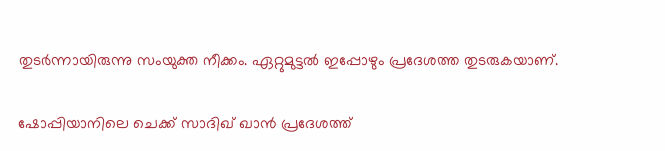തുടർന്നായിരുന്നു സംയുക്ത നീക്കം. ഏറ്റുമുട്ടല്‍ ഇപ്പോഴും പ്രദേശത്ത തുടരുകയാണ്.

ഷോപ്പിയാനിലെ ചെക്ക് സാദിഖ് ഖാന്‍ പ്രദേശത്ത്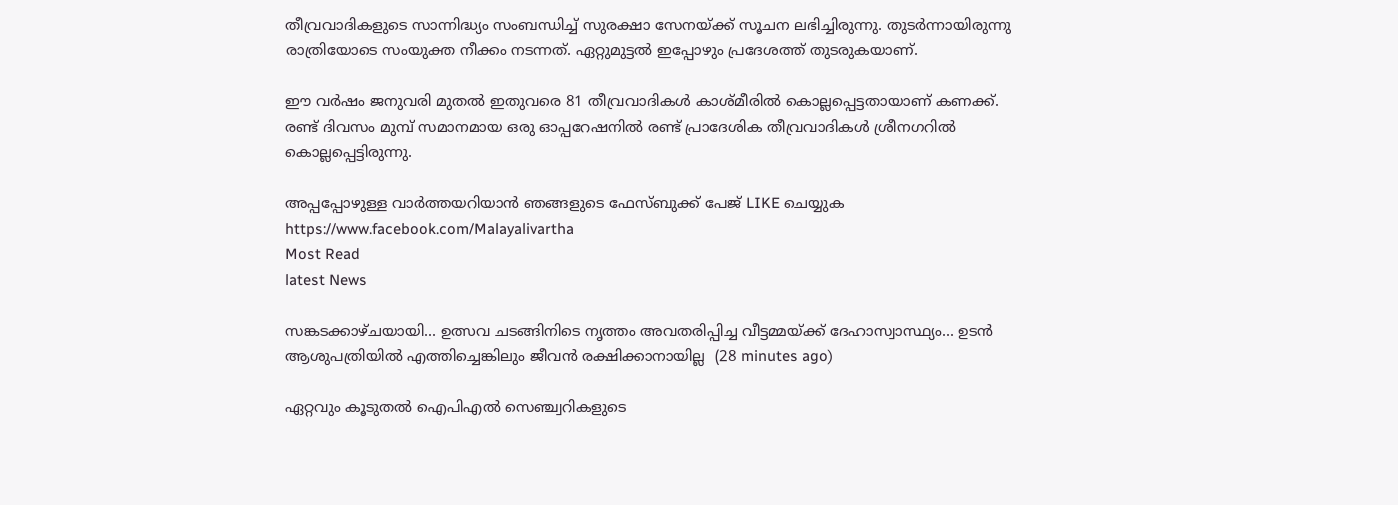തീവ്രവാദികളുടെ സാന്നിദ്ധ്യം സംബന്ധിച്ച് സുരക്ഷാ സേനയ്ക്ക് സൂചന ലഭിച്ചിരുന്നു. തുടർന്നായിരുന്നു രാത്രിയോടെ സംയുക്ത നീക്കം നടന്നത്. ഏറ്റുമുട്ടല്‍ ഇപ്പോഴും പ്രദേശത്ത് തുടരുകയാണ്.

ഈ വര്‍ഷം ജനുവരി മുതല്‍ ഇതുവരെ 81 തീവ്രവാദികള്‍ കാശ്‌മീരിൽ കൊല്ലപ്പെട്ടതായാണ് കണക്ക്. രണ്ട് ദിവസം മുമ്പ് സമാനമായ ഒരു ഓപ്പറേഷനില്‍ രണ്ട് പ്രാദേശിക തീവ്രവാദികള്‍ ശ്രീനഗറില്‍ കൊല്ലപ്പെട്ടിരുന്നു.

അപ്പപ്പോഴുള്ള വാര്‍ത്തയറിയാന്‍ ഞങ്ങളുടെ ഫേസ്‌ബുക്ക്‌ പേജ് LIKE ചെയ്യുക
https://www.facebook.com/Malayalivartha
Most Read
latest News

സങ്കടക്കാഴ്ചയായി... ഉത്സവ ചടങ്ങിനിടെ നൃത്തം അവതരിപ്പിച്ച വീട്ടമ്മയ്ക്ക് ദേഹാസ്വാസ്ഥ്യം... ഉടൻ ആശുപത്രിയിൽ എത്തിച്ചെങ്കിലും ജീവൻ രക്ഷിക്കാനായില്ല  (28 minutes ago)

ഏറ്റവും കൂടുതല്‍ ഐപിഎല്‍ സെഞ്ച്വറികളുടെ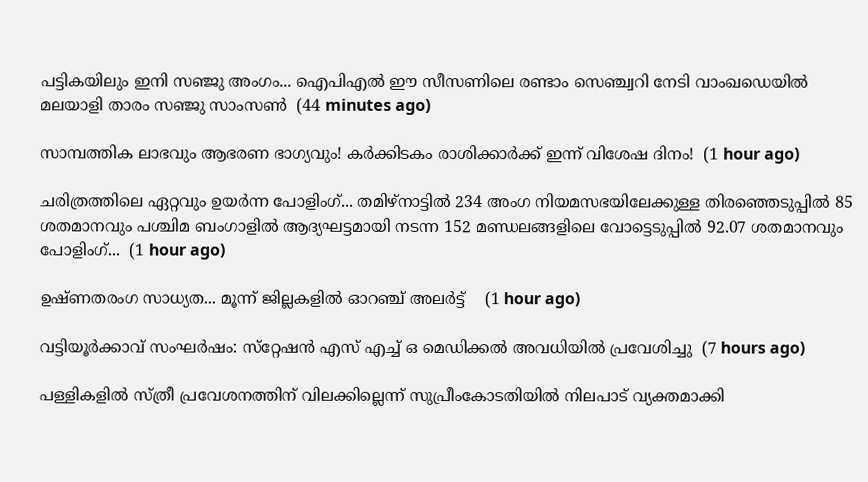പട്ടികയിലും ഇനി സഞ്ജു അംഗം... ഐപിഎല്‍ ഈ സീസണിലെ രണ്ടാം സെഞ്ച്വറി നേടി വാംഖഡെയില്‍ മലയാളി താരം സഞ്ജു സാംസണ്‍  (44 minutes ago)

സാമ്പത്തിക ലാഭവും ആഭരണ ഭാഗ്യവും! കർക്കിടകം രാശിക്കാർക്ക് ഇന്ന് വിശേഷ ദിനം!  (1 hour ago)

ചരിത്രത്തിലെ ഏറ്റവും ഉയർന്ന പോളിംഗ്... തമിഴ്നാട്ടിൽ 234 അംഗ നിയമസഭയിലേക്കുള്ള തിരഞ്ഞെടുപ്പിൽ 85 ശതമാനവും പശ്ചിമ ബംഗാളിൽ ആദ്യഘട്ടമായി നടന്ന 152 മണ്ഡലങ്ങളിലെ വോട്ടെടുപ്പിൽ 92.07 ശതമാനവും പോളിംഗ്...  (1 hour ago)

ഉഷ്ണതരംഗ സാധ്യത... മൂന്ന് ജില്ലകളിൽ ഓറഞ്ച് അലർട്ട്    (1 hour ago)

വട്ടിയൂര്‍ക്കാവ് സംഘര്‍ഷം: സ്‌റ്റേഷന്‍ എസ് എച്ച് ഒ മെഡിക്കല്‍ അവധിയില്‍ പ്രവേശിച്ചു  (7 hours ago)

പള്ളികളില്‍ സ്ത്രീ പ്രവേശനത്തിന് വിലക്കില്ലെന്ന് സുപ്രീംകോടതിയില്‍ നിലപാട് വ്യക്തമാക്കി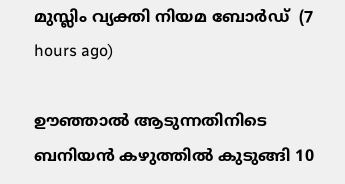മുസ്ലിം വ്യക്തി നിയമ ബോര്‍ഡ്  (7 hours ago)

ഊഞ്ഞാല്‍ ആടുന്നതിനിടെ ബനിയന്‍ കഴുത്തില്‍ കുടുങ്ങി 10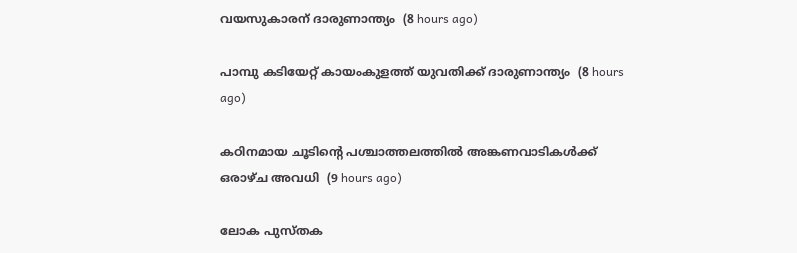വയസുകാരന് ദാരുണാന്ത്യം  (8 hours ago)

പാമ്പു കടിയേറ്റ് കായംകുളത്ത് യുവതിക്ക് ദാരുണാന്ത്യം  (8 hours ago)

കഠിനമായ ചൂടിന്റെ പശ്ചാത്തലത്തില്‍ അങ്കണവാടികള്‍ക്ക് ഒരാഴ്ച അവധി  (9 hours ago)

ലോക പുസ്തക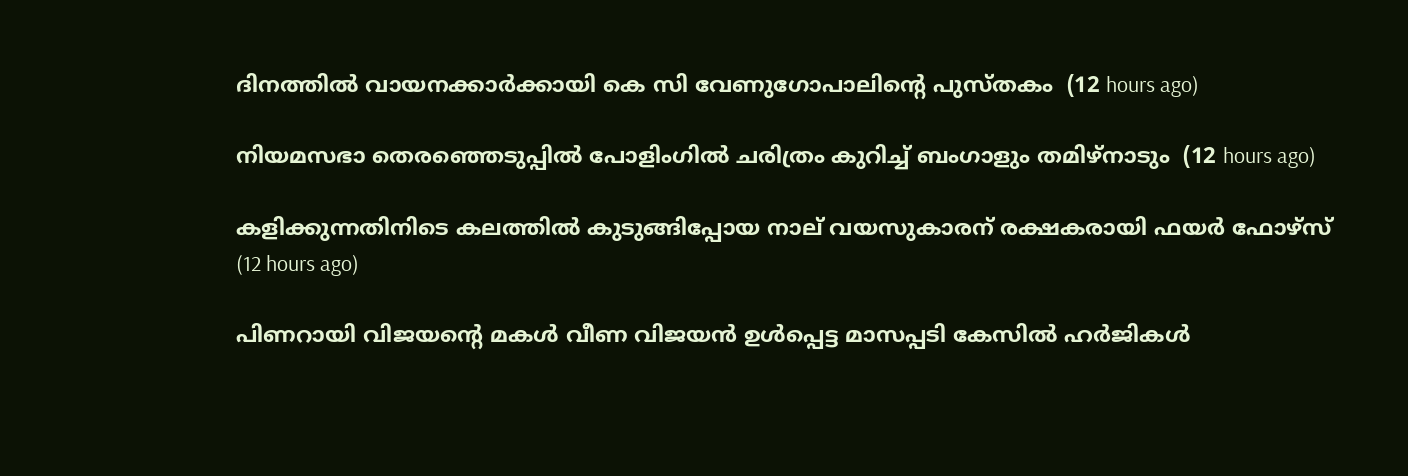ദിനത്തില്‍ വായനക്കാര്‍ക്കായി കെ സി വേണുഗോപാലിന്റെ പുസ്തകം  (12 hours ago)

നിയമസഭാ തെരഞ്ഞെടുപ്പില്‍ പോളിംഗില്‍ ചരിത്രം കുറിച്ച് ബംഗാളും തമിഴ്‌നാടും  (12 hours ago)

കളിക്കുന്നതിനിടെ കലത്തില്‍ കുടുങ്ങിപ്പോയ നാല് വയസുകാരന് രക്ഷകരായി ഫയര്‍ ഫോഴ്‌സ്  (12 hours ago)

പിണറായി വിജയന്റെ മകള്‍ വീണ വിജയന്‍ ഉള്‍പ്പെട്ട മാസപ്പടി കേസില്‍ ഹര്‍ജികള്‍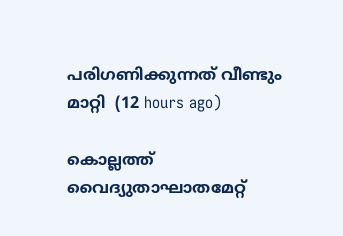പരിഗണിക്കുന്നത് വീണ്ടും മാറ്റി  (12 hours ago)

കൊല്ലത്ത് വൈദ്യുതാഘാതമേറ്റ്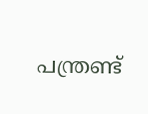പന്ത്രണ്ട്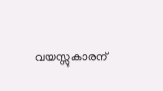വയസ്സുകാരന്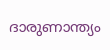ദാരുണാന്ത്യം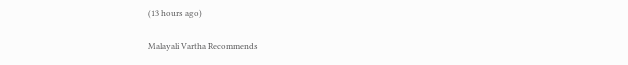(13 hours ago)

Malayali Vartha Recommends